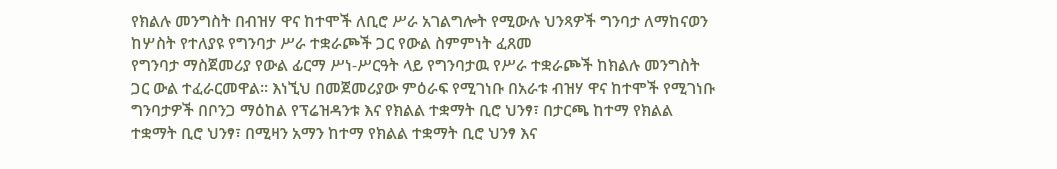የክልሉ መንግስት በብዝሃ ዋና ከተሞች ለቢሮ ሥራ አገልግሎት የሚውሉ ህንጻዎች ግንባታ ለማከናወን ከሦስት የተለያዩ የግንባታ ሥራ ተቋራጮች ጋር የውል ስምምነት ፈጸመ
የግንባታ ማስጀመሪያ የውል ፊርማ ሥነ-ሥርዓት ላይ የግንባታዉ የሥራ ተቋራጮች ከክልሉ መንግስት ጋር ውል ተፈራርመዋል። እነኚህ በመጀመሪያው ምዕራፍ የሚገነቡ በአራቱ ብዝሃ ዋና ከተሞች የሚገነቡ ግንባታዎች በቦንጋ ማዕከል የፕሬዝዳንቱ እና የክልል ተቋማት ቢሮ ህንፃ፣ በታርጫ ከተማ የክልል ተቋማት ቢሮ ህንፃ፣ በሚዛን አማን ከተማ የክልል ተቋማት ቢሮ ህንፃ እና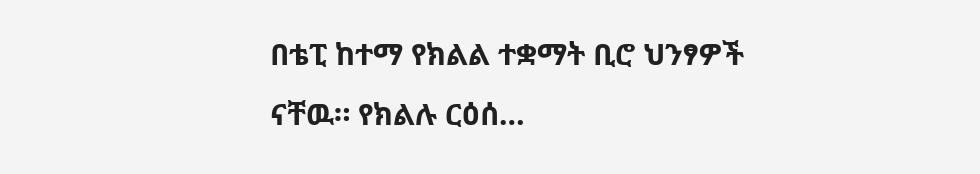በቴፒ ከተማ የክልል ተቋማት ቢሮ ህንፃዎች ናቸዉ። የክልሉ ርዕሰ…